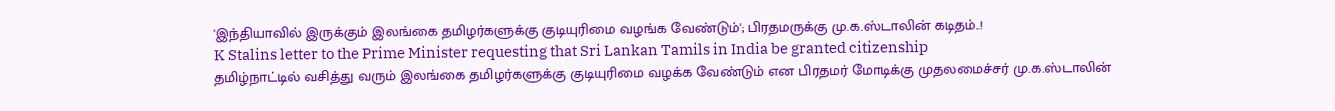'இந்தியாவில் இருக்கும் இலங்கை தமிழர்களுக்கு குடியுரிமை வழங்க வேண்டும்'; பிரதமருக்கு மு.க.ஸ்டாலின் கடிதம்..!
K Stalins letter to the Prime Minister requesting that Sri Lankan Tamils in India be granted citizenship
தமிழ்நாட்டில் வசித்து வரும் இலங்கை தமிழர்களுக்கு குடியுரிமை வழக்க வேண்டும் என பிரதமர் மோடிக்கு முதலமைச்சர் மு.க.ஸ்டாலின்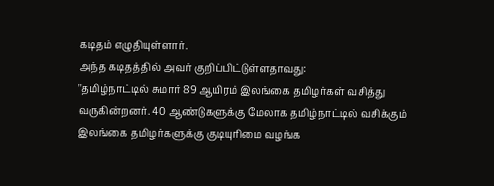கடிதம் எழுதியுள்ளார்.
அந்த கடிதத்தில் அவர் குறிப்பிட்டுள்ளதாவது:
''தமிழ்நாட்டில் சுமார் 89 ஆயிரம் இலங்கை தமிழர்கள் வசித்து வருகின்றனர். 40 ஆண்டுகளுக்கு மேலாக தமிழ்நாட்டில் வசிக்கும் இலங்கை தமிழர்களுக்கு குடியுரிமை வழங்க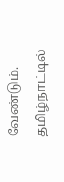வேண்டும்.
தமிழ்நாட்டில்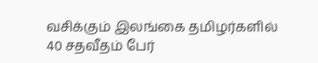வசிக்கும் இலங்கை தமிழர்களில் 40 சதவீதம் பேர்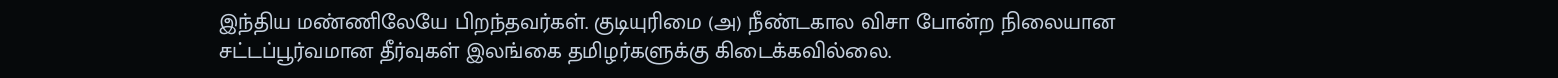இந்திய மண்ணிலேயே பிறந்தவர்கள். குடியுரிமை (அ) நீண்டகால விசா போன்ற நிலையான சட்டப்பூர்வமான தீர்வுகள் இலங்கை தமிழர்களுக்கு கிடைக்கவில்லை.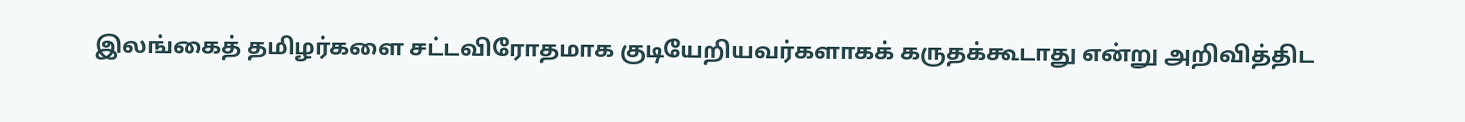இலங்கைத் தமிழர்களை சட்டவிரோதமாக குடியேறியவர்களாகக் கருதக்கூடாது என்று அறிவித்திட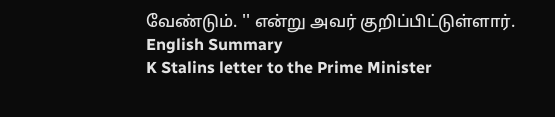வேண்டும். '' என்று அவர் குறிப்பிட்டுள்ளார்.
English Summary
K Stalins letter to the Prime Minister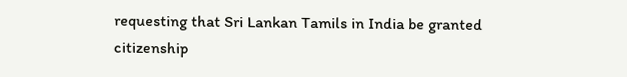requesting that Sri Lankan Tamils in India be granted citizenship